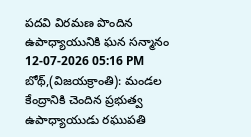పదవి విరమణ పొందిన ఉపాధ్యాయునికి ఘన సన్మానం
12-07-2026 05:16 PM
బోథ్,(విజయక్రాంతి): మండల కేంద్రానికి చెందిన ప్రభుత్వ ఉపాధ్యాయుడు రఘుపతి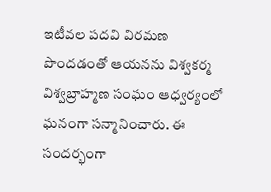ఇటీవల పదవి విరమణ పొందడంతో ఆయనను విశ్వకర్మ విశ్వబ్రాహ్మణ సంఘం ఆధ్వర్యంలో ఘనంగా సన్మానించారు. ఈ సందర్భంగా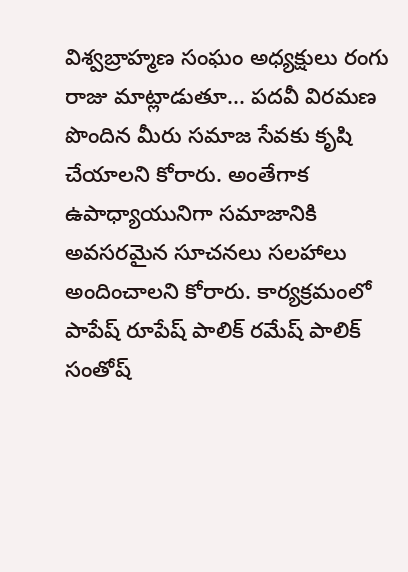విశ్వబ్రాహ్మణ సంఘం అధ్యక్షులు రంగు రాజు మాట్లాడుతూ... పదవీ విరమణ పొందిన మీరు సమాజ సేవకు కృషి చేయాలని కోరారు. అంతేగాక ఉపాధ్యాయునిగా సమాజానికి అవసరమైన సూచనలు సలహాలు అందించాలని కోరారు. కార్యక్రమంలో పాపేష్ రూపేష్ పాలిక్ రమేష్ పాలిక్ సంతోష్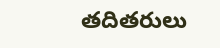తదితరులు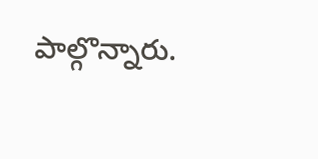పాల్గొన్నారు.